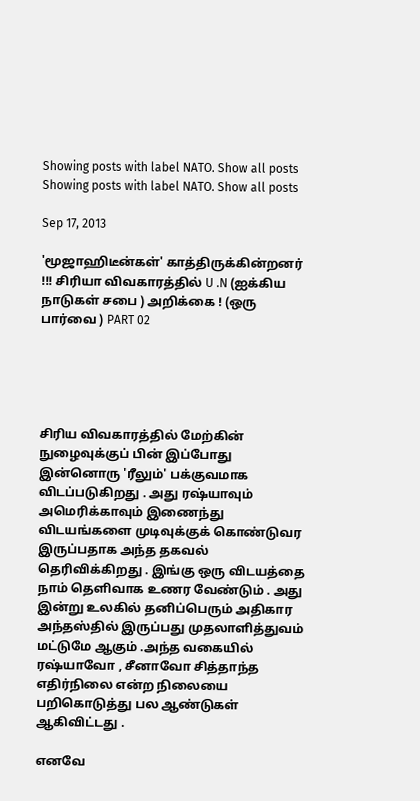Showing posts with label NATO. Show all posts
Showing posts with label NATO. Show all posts

Sep 17, 2013

'மூஜாஹிடீன்கள்' காத்திருக்கின்றனர் !!! சிரியா விவகாரத்தில் U .N (ஐக்கிய நாடுகள் சபை ) அறிக்கை ! (ஒரு பார்வை ) PART 02





சிரிய விவகாரத்தில் மேற்கின் நுழைவுக்குப் பின் இப்போது இன்னொரு 'ரீலும்' பக்குவமாக விடப்படுகிறது . அது ரஷ்யாவும் அமெரிக்காவும் இணைந்து விடயங்களை முடிவுக்குக் கொண்டுவர இருப்பதாக அந்த தகவல் தெரிவிக்கிறது . இங்கு ஒரு விடயத்தை நாம் தெளிவாக உணர வேண்டும் . அது இன்று உலகில் தனிப்பெரும் அதிகார அந்தஸ்தில் இருப்பது முதலாளித்துவம் மட்டுமே ஆகும் .அந்த வகையில் ரஷ்யாவோ , சீனாவோ சித்தாந்த எதிர்நிலை என்ற நிலையை பறிகொடுத்து பல ஆண்டுகள் ஆகிவிட்டது .

எனவே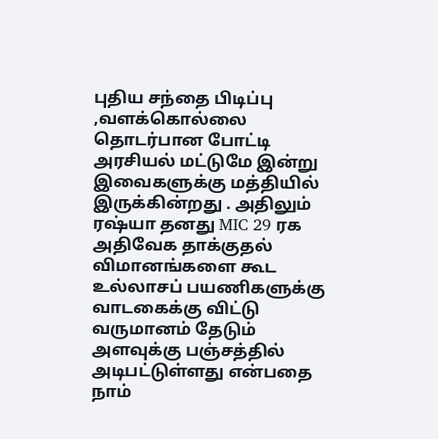புதிய சந்தை பிடிப்பு ,வளக்கொல்லை தொடர்பான போட்டி அரசியல் மட்டுமே இன்று இவைகளுக்கு மத்தியில் இருக்கின்றது . அதிலும் ரஷ்யா தனது MIC 29 ரக அதிவேக தாக்குதல் விமானங்களை கூட உல்லாசப் பயணிகளுக்கு வாடகைக்கு விட்டு வருமானம் தேடும் அளவுக்கு பஞ்சத்தில் அடிபட்டுள்ளது என்பதை நாம்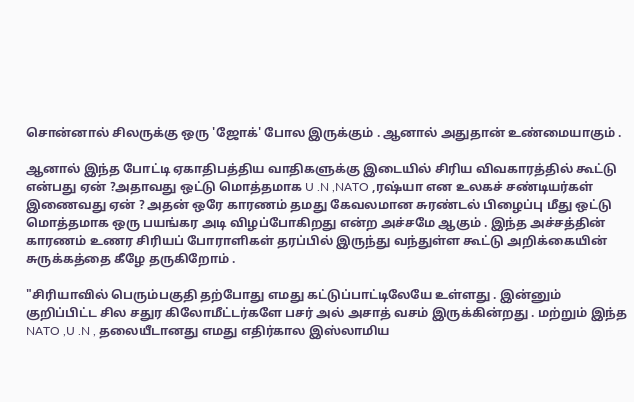சொன்னால் சிலருக்கு ஒரு 'ஜோக்' போல இருக்கும் . ஆனால் அதுதான் உண்மையாகும் .

ஆனால் இந்த போட்டி ஏகாதிபத்திய வாதிகளுக்கு இடையில் சிரிய விவகாரத்தில் கூட்டு என்பது ஏன் ?அதாவது ஒட்டு மொத்தமாக U .N ,NATO ,ரஷ்யா என உலகச் சண்டியர்கள் இணைவது ஏன் ? அதன் ஒரே காரணம் தமது கேவலமான சுரண்டல் பிழைப்பு மீது ஒட்டு மொத்தமாக ஒரு பயங்கர அடி விழப்போகிறது என்ற அச்சமே ஆகும் . இந்த அச்சத்தின் காரணம் உணர சிரியப் போராளிகள் தரப்பில் இருந்து வந்துள்ள கூட்டு அறிக்கையின் சுருக்கத்தை கீழே தருகிறோம் .

"சிரியாவில் பெரும்பகுதி தற்போது எமது கட்டுப்பாட்டிலேயே உள்ளது . இன்னும் குறிப்பிட்ட சில சதுர கிலோமீட்டர்களே பசர் அல் அசாத் வசம் இருக்கின்றது . மற்றும் இந்த NATO ,U .N , தலையீடானது எமது எதிர்கால இஸ்லாமிய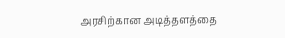அரசிற்கான அடித்தளத்தை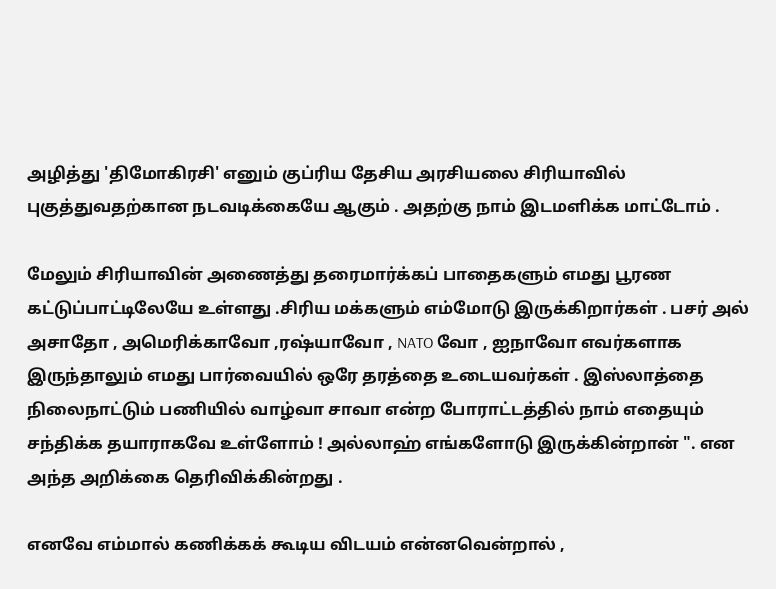அழித்து 'திமோகிரசி' எனும் குப்ரிய தேசிய அரசியலை சிரியாவில் புகுத்துவதற்கான நடவடிக்கையே ஆகும் . அதற்கு நாம் இடமளிக்க மாட்டோம் .

மேலும் சிரியாவின் அணைத்து தரைமார்க்கப் பாதைகளும் எமது பூரண கட்டுப்பாட்டிலேயே உள்ளது .சிரிய மக்களும் எம்மோடு இருக்கிறார்கள் . பசர் அல் அசாதோ , அமெரிக்காவோ ,ரஷ்யாவோ , NATO வோ , ஐநாவோ எவர்களாக இருந்தாலும் எமது பார்வையில் ஒரே தரத்தை உடையவர்கள் . இஸ்லாத்தை நிலைநாட்டும் பணியில் வாழ்வா சாவா என்ற போராட்டத்தில் நாம் எதையும் சந்திக்க தயாராகவே உள்ளோம் ! அல்லாஹ் எங்களோடு இருக்கின்றான் ". என அந்த அறிக்கை தெரிவிக்கின்றது .

எனவே எம்மால் கணிக்கக் கூடிய விடயம் என்னவென்றால் ,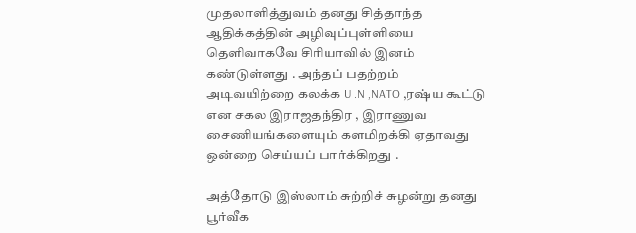முதலாளித்துவம் தனது சித்தாந்த ஆதிக்கத்தின் அழிவுப்புள்ளியை தெளிவாகவே சிரியாவில் இனம் கண்டுள்ளது . அந்தப் பதற்றம் அடிவயிற்றை கலக்க U .N ,NATO ,ரஷ்ய கூட்டு என சகல இராஜதந்திர , இராணுவ சைணியங்களையும் களமிறக்கி ஏதாவது ஒன்றை செய்யப் பார்க்கிறது .

அத்தோடு இஸ்லாம் சுற்றிச் சுழன்று தனது பூர்வீக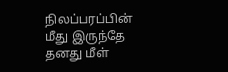நிலப்பரப்பின் மீது இருந்தே தனது மீள்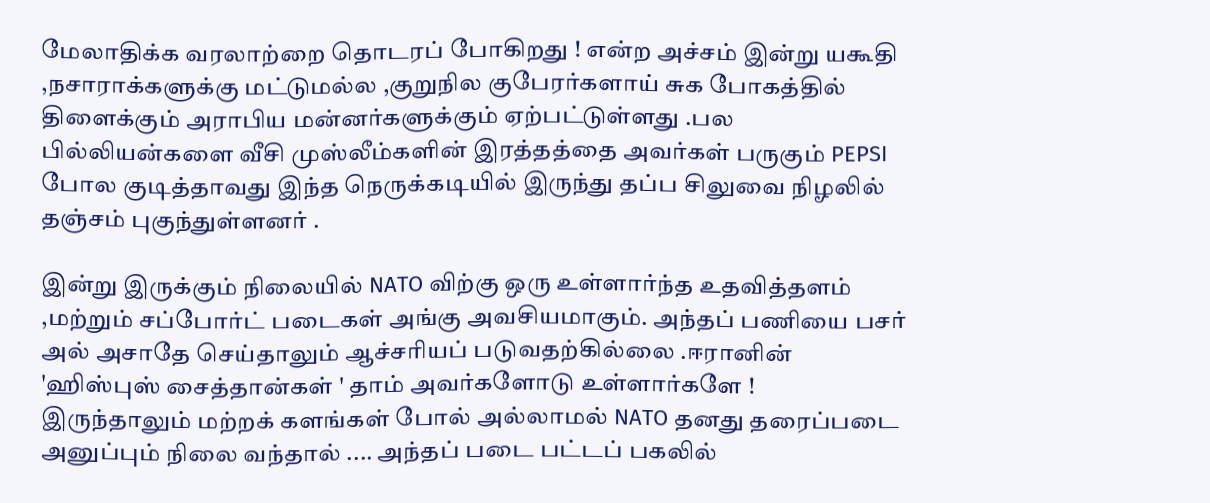மேலாதிக்க வரலாற்றை தொடரப் போகிறது ! என்ற அச்சம் இன்று யகூதி ,நசாராக்களுக்கு மட்டுமல்ல ,குறுநில குபேரர்களாய் சுக போகத்தில் திளைக்கும் அராபிய மன்னர்களுக்கும் ஏற்பட்டுள்ளது .பல பில்லியன்களை வீசி முஸ்லீம்களின் இரத்தத்தை அவர்கள் பருகும் PEPSI போல குடித்தாவது இந்த நெருக்கடியில் இருந்து தப்ப சிலுவை நிழலில் தஞ்சம் புகுந்துள்ளனர் .

இன்று இருக்கும் நிலையில் NATO விற்கு ஒரு உள்ளார்ந்த உதவித்தளம் ,மற்றும் சப்போர்ட் படைகள் அங்கு அவசியமாகும். அந்தப் பணியை பசர் அல் அசாதே செய்தாலும் ஆச்சரியப் படுவதற்கில்லை .ஈரானின் 'ஹிஸ்புஸ் சைத்தான்கள் ' தாம் அவர்களோடு உள்ளார்களே ! இருந்தாலும் மற்றக் களங்கள் போல் அல்லாமல் NATO தனது தரைப்படை அனுப்பும் நிலை வந்தால் .... அந்தப் படை பட்டப் பகலில்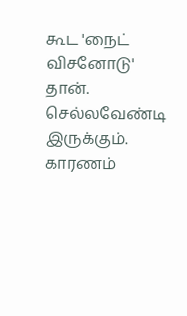கூட 'நைட் விசனோடு' தான். செல்லவேண்டி இருக்கும். காரணம்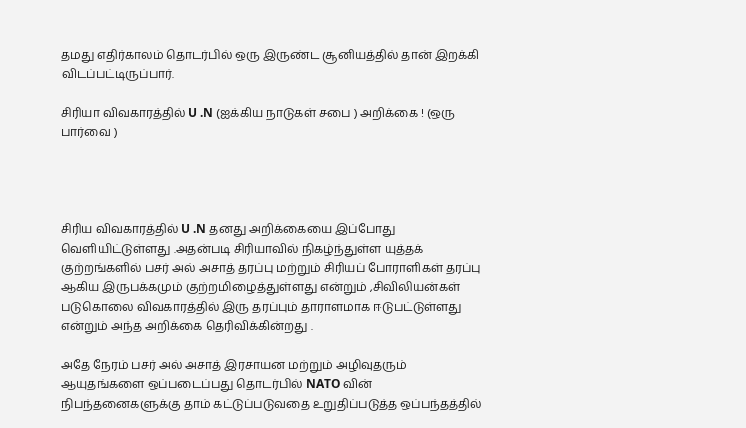தமது எதிர்காலம் தொடர்பில் ஒரு இருண்ட சூனியத்தில் தான் இறக்கி விடப்பட்டிருப்பார்.

சிரியா விவகாரத்தில் U .N (ஐக்கிய நாடுகள் சபை ) அறிக்கை ! (ஒரு பார்வை )




சிரிய விவகாரத்தில் U .N தனது அறிக்கையை இப்போது வெளியிட்டுள்ளது .அதன்படி சிரியாவில் நிகழ்ந்துள்ள யுத்தக் குற்றங்களில் பசர் அல் அசாத் தரப்பு மற்றும் சிரியப் போராளிகள் தரப்பு ஆகிய இருபக்கமும் குற்றமிழைத்துள்ளது என்றும் ,சிவிலியன்கள் படுகொலை விவகாரத்தில் இரு தரப்பும் தாராளமாக ஈடுபட்டுள்ளது என்றும் அந்த அறிக்கை தெரிவிக்கின்றது .

அதே நேரம் பசர் அல் அசாத் இரசாயன மற்றும் அழிவுதரும் ஆயுதங்களை ஒப்படைப்பது தொடர்பில் NATO வின் நிபந்தனைகளுக்கு தாம் கட்டுப்படுவதை உறுதிப்படுத்த ஒப்பந்தத்தில்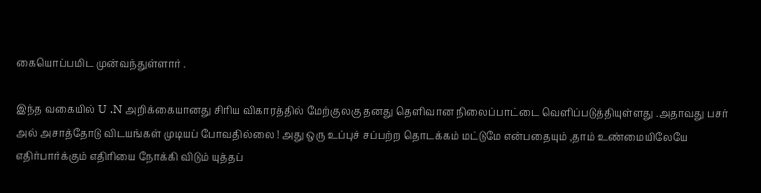கையொப்பமிட முன்வந்துள்ளார் .

இந்த வகையில் U .N அறிக்கையானது சிரிய விகாரத்தில் மேற்குலகு தனது தெளிவான நிலைப்பாட்டை வெளிப்படுத்தியுள்ளது .அதாவது பசர் அல் அசாத்தோடு விடயங்கள் முடியப் போவதில்லை ! அது ஒரு உப்புச் சப்பற்ற தொடக்கம் மட்டுமே என்பதையும் ,தாம் உண்மையிலேயே எதிர்பார்க்கும் எதிரியை நோக்கி விடும் யுத்தப்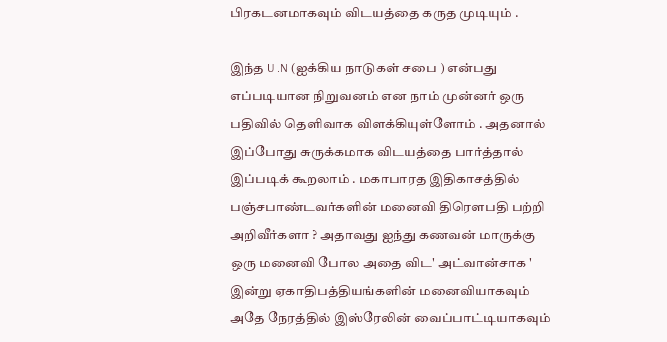பிரகடனமாகவும் விடயத்தை கருத முடியும் .

இந்த U .N (ஐக்கிய நாடுகள் சபை ) என்பது எப்படியான நிறுவனம் என நாம் முன்னர் ஒரு பதிவில் தெளிவாக விளக்கியுள்ளோம் . அதனால் இப்போது சுருக்கமாக விடயத்தை பார்த்தால் இப்படிக் கூறலாம் . மகாபாரத இதிகாசத்தில் பஞ்சபாண்டவர்களின் மனைவி திரெளபதி பற்றி அறிவீர்களா ? அதாவது ஐந்து கணவன் மாருக்கு ஒரு மனைவி போல அதை விட' அட்வான்சாக ' இன்று ஏகாதிபத்தியங்களின் மனைவியாகவும் அதே நேரத்தில் இஸ்ரேலின் வைப்பாட்டியாகவும்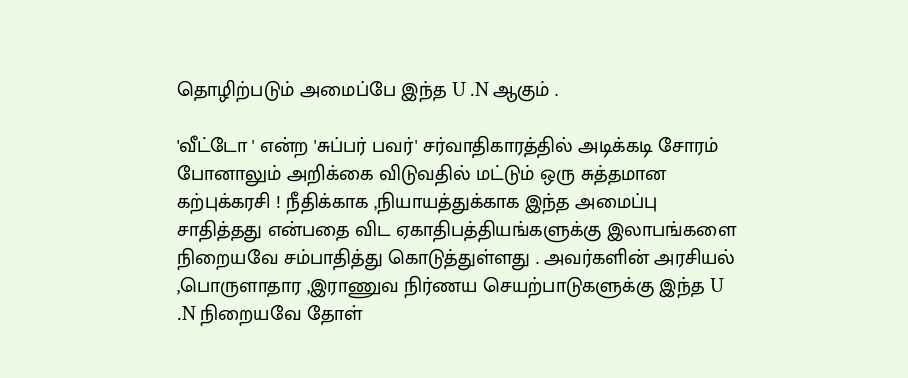தொழிற்படும் அமைப்பே இந்த U .N ஆகும் .

'வீட்டோ ' என்ற 'சுப்பர் பவர்' சர்வாதிகாரத்தில் அடிக்கடி சோரம் போனாலும் அறிக்கை விடுவதில் மட்டும் ஒரு சுத்தமான கற்புக்கரசி ! நீதிக்காக ,நியாயத்துக்காக இந்த அமைப்பு சாதித்தது என்பதை விட ஏகாதிபத்தியங்களுக்கு இலாபங்களை நிறையவே சம்பாதித்து கொடுத்துள்ளது . அவர்களின் அரசியல் ,பொருளாதார ,இராணுவ நிர்ணய செயற்பாடுகளுக்கு இந்த U .N நிறையவே தோள்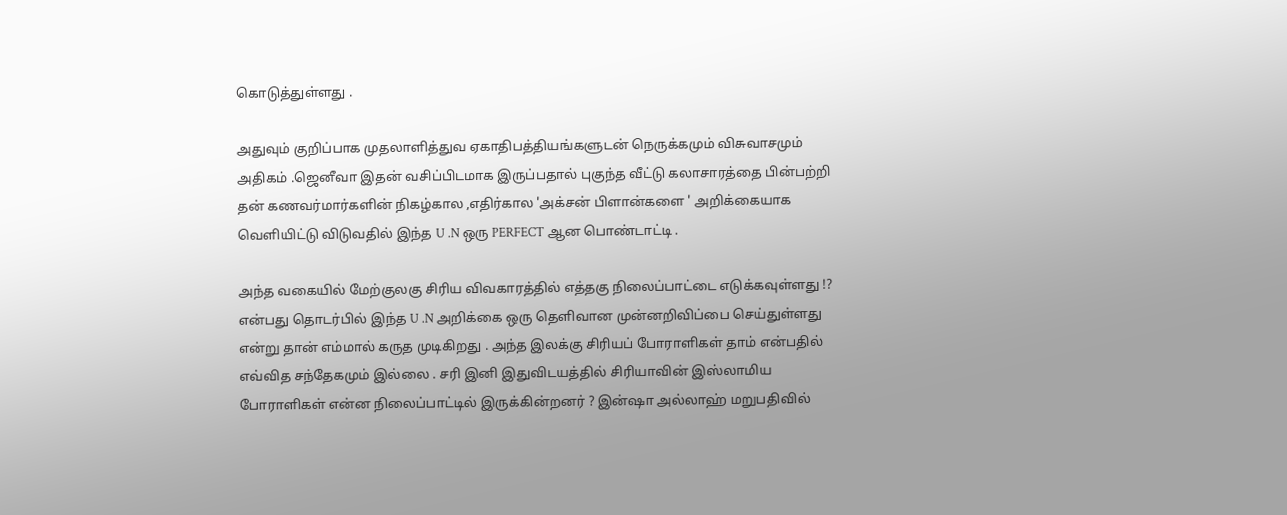கொடுத்துள்ளது .

அதுவும் குறிப்பாக முதலாளித்துவ ஏகாதிபத்தியங்களுடன் நெருக்கமும் விசுவாசமும் அதிகம் .ஜெனீவா இதன் வசிப்பிடமாக இருப்பதால் புகுந்த வீட்டு கலாசாரத்தை பின்பற்றி தன் கணவர்மார்களின் நிகழ்கால ,எதிர்கால 'அக்சன் பிளான்களை ' அறிக்கையாக வெளியிட்டு விடுவதில் இந்த U .N ஒரு PERFECT ஆன பொண்டாட்டி .

அந்த வகையில் மேற்குலகு சிரிய விவகாரத்தில் எத்தகு நிலைப்பாட்டை எடுக்கவுள்ளது !? என்பது தொடர்பில் இந்த U .N அறிக்கை ஒரு தெளிவான முன்னறிவிப்பை செய்துள்ளது என்று தான் எம்மால் கருத முடிகிறது . அந்த இலக்கு சிரியப் போராளிகள் தாம் என்பதில் எவ்வித சந்தேகமும் இல்லை . சரி இனி இதுவிடயத்தில் சிரியாவின் இஸ்லாமிய போராளிகள் என்ன நிலைப்பாட்டில் இருக்கின்றனர் ? இன்ஷா அல்லாஹ் மறுபதிவில்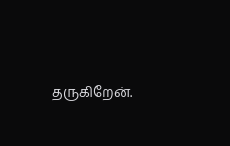தருகிறேன்.